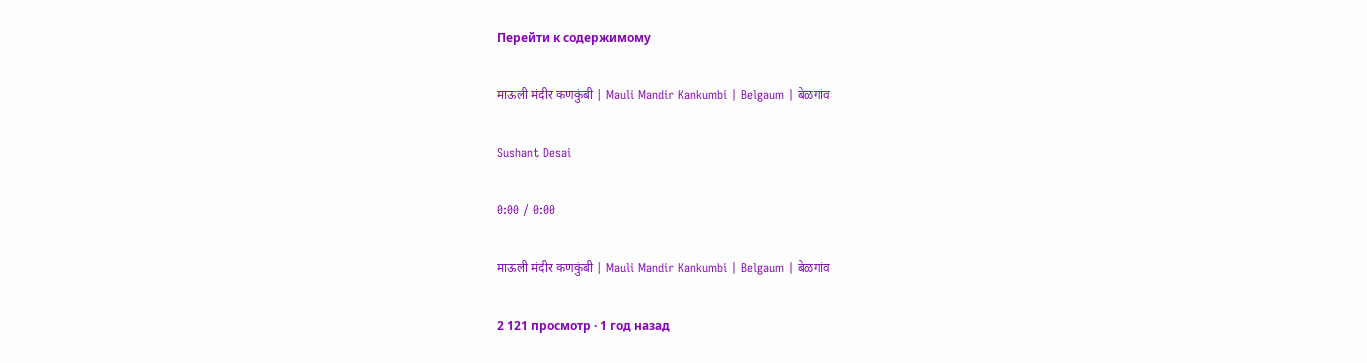Перейти к содержимому

माऊली मंदीर कणकुंबी | Mauli Mandir Kankumbi | Belgaum | बेळगांव

Sushant Desai

0:00 / 0:00

माऊली मंदीर कणकुंबी | Mauli Mandir Kankumbi | Belgaum | बेळगांव

2 121 просмотр · 1 год назад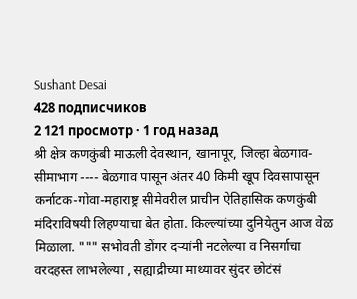Sushant Desai
428 подписчиков
2 121 просмотр · 1 год назад
श्री क्षेत्र कणकुंबी माऊली देवस्थान, खानापूर, जिल्हा बेळगाव-सीमाभाग ---- बेळगाव पासून अंतर 40 किमी खूप दिवसापासून कर्नाटक-गोवा-महाराष्ट्र सीमेवरील प्राचीन ऐतिहासिक कणकुंबी मंदिराविषयी लिहण्याचा बेत होता. किल्ल्यांच्या दुनियेतुन आज वेळ मिळाला. """ सभोवती डोंगर दऱ्यांनी नटलेल्या व निसर्गाचा वरदहस्त लाभलेल्या , सह्याद्रीच्या माथ्यावर सुंदर छोटंसं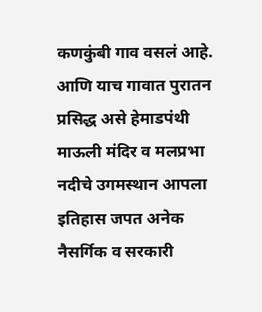कणकुंबी गाव वसलं आहे. आणि याच गावात पुरातन प्रसिद्ध असे हेमाडपंथी माऊली मंदिर व मलप्रभा नदीचे उगमस्थान आपला इतिहास जपत अनेक नैसर्गिक व सरकारी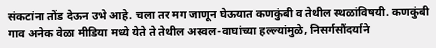संकटांना तोंड देऊन उभे आहे. चला तर मग जाणून घेऊयात कणकुंबी व तेथील स्थळांविषयी. कणकुंबी गाव अनेक वेळा मीडिया मध्ये येते ते तेथील अस्वल-वाघांच्या हल्ल्यांमुळे, निसर्गसौंदर्याने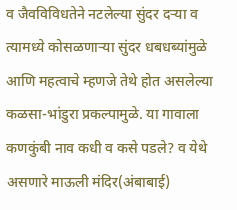व जैवविविधतेने नटलेल्या सुंदर दऱ्या व त्यामध्ये कोसळणाऱ्या सुंदर धबधब्यांमुळे आणि महत्वाचे म्हणजे तेथे होत असलेल्या कळसा-भांडुरा प्रकल्पामुळे. या गावाला कणकुंबी नाव कधी व कसे पडले? व येथे असणारे माऊली मंदिर(अंबाबाई)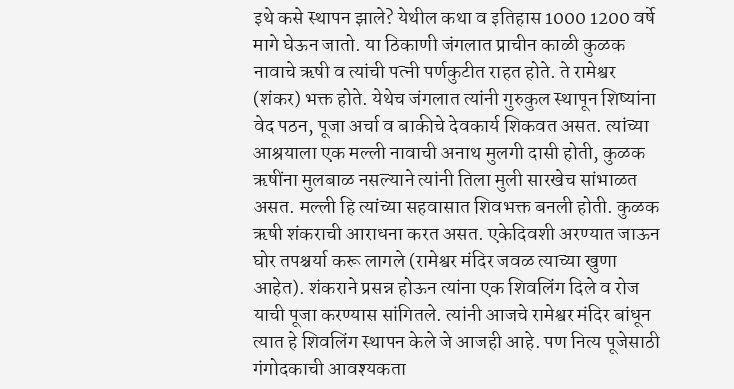इथे कसे स्थापन झाले? येथील कथा व इतिहास 1000 1200 वर्षे मागे घेऊन जातो. या ठिकाणी जंगलात प्राचीन काळी कुळक नावाचे ऋषी व त्यांची पत्नी पर्णकुटीत राहत होते. ते रामेश्वर (शंकर) भक्त होते. येथेच जंगलात त्यांनी गुरुकुल स्थापून शिष्यांना वेद पठन, पूजा अर्चा व बाकीचे देवकार्य शिकवत असत. त्यांच्या आश्रयाला एक मल्ली नावाची अनाथ मुलगी दासी होती, कुळक ऋषींना मुलबाळ नसल्याने त्यांनी तिला मुली सारखेच सांभाळत असत. मल्ली हि त्यांच्या सहवासात शिवभक्त बनली होती. कुळक ऋषी शंकराची आराधना करत असत. एकेदिवशी अरण्यात जाऊन घोर तपश्चर्या करू लागले (रामेश्वर मंदिर जवळ त्याच्या खुणा आहेत). शंकराने प्रसन्न होऊन त्यांना एक शिवलिंग दिले व रोज याची पूजा करण्यास सांगितले. त्यांनी आजचे रामेश्वर मंदिर बांधून त्यात हे शिवलिंग स्थापन केले जे आजही आहे. पण नित्य पूजेसाठी गंगोदकाची आवश्यकता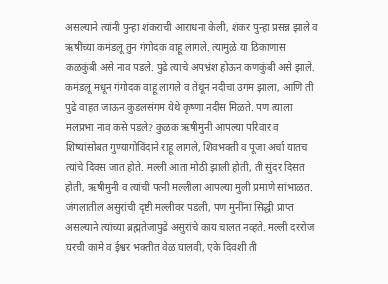असल्याने त्यांनी पुन्हा शंकराची आराधना केली, शंकर पुन्हा प्रसन्न झाले व ऋषींच्या कमंडलू तुन गंगोदक वाहू लागले. त्यामुळे या ठिकाणास कळकुंबी असे नाव पडले. पुढे त्याचे अपभ्रंश होऊन कणकुंबी असे झाले. कमंडलू मधून गंगोदक वाहू लागले व तेथून नदीचा उगम झाला, आणि ती पुढे वाहत जाऊन कुडलसंगम येथे कृष्णा नदीस मिळते. पण त्याला मलप्रभा नाव कसे पडले? कुळक ऋषीमुनी आपल्या परिवार व शिष्यांसोबत गुण्यागोविंदाने राहू लागले, शिवभक्ती व पूजा अर्चा यातच त्यांचे दिवस जात होते. मल्ली आता मोठी झाली होती, ती सुंदर दिसत होती, ऋषीमुनी व त्यांची पत्नी मल्लीला आपल्या मुली प्रमाणे सांभाळत. जंगलातील असुरांची दृष्टी मल्लीवर पडली, पण मुनींना सिद्धी प्राप्त असल्याने त्यांच्या ब्रह्मतेजापुढे असुरांचे काय चालत नव्हते. मल्ली दररोज घरची कामे व ईश्वर भक्तीत वेळ घालवी, एके दिवशी ती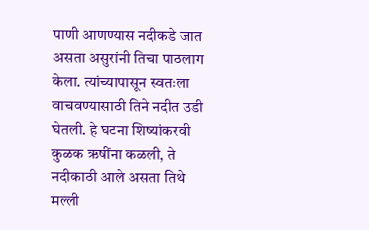पाणी आणण्यास नदीकडे जात असता असुरांनी तिचा पाठलाग केला. त्यांच्यापासून स्वतःला वाचवण्यासाठी तिने नदीत उडी घेतली. हे घटना शिष्यांकरवी कुळक ऋषींना कळली, ते नदीकाठी आले असता तिथे मल्ली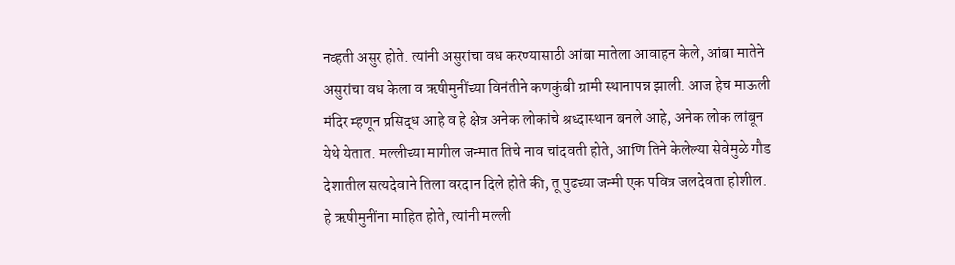नव्हती असुर होते. त्यांनी असुरांचा वध करण्यासाठी आंबा मातेला आवाहन केले, आंबा मातेने असुरांचा वध केला व ऋषीमुनींच्या विनंतीने कणकुंबी ग्रामी स्थानापन्न झाली. आज हेच माऊली मंदिर म्हणून प्रसिद्ध आहे व हे क्षेत्र अनेक लोकांचे श्रध्दास्थान बनले आहे, अनेक लोक लांबून येथे येतात. मल्लीच्या मागील जन्मात तिचे नाव चांदवती होते, आणि तिने केलेल्या सेवेमुळे गौड देशातील सत्यदेवाने तिला वरदान दिले होते की, तू पुढच्या जन्मी एक पवित्र जलदेवता होशील. हे ऋषीमुनींना माहित होते, त्यांनी मल्ली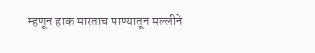म्हणून हाक मारताच पाण्यातून मल्लीने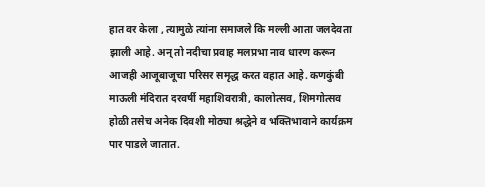हात वर केला , त्यामुळे त्यांना समाजले कि मल्ली आता जलदेवता झाली आहे. अन् तो नदीचा प्रवाह मलप्रभा नाव धारण करून आजही आजूबाजूचा परिसर समृद्ध करत वहात आहे. कणकुंबी माऊली मंदिरात दरवर्षी महाशिवरात्री, कालोत्सव, शिमगोत्सव होळी तसेच अनेक दिवशी मोठ्या श्रद्धेने व भक्तिभावाने कार्यक्रम पार पाडले जातात.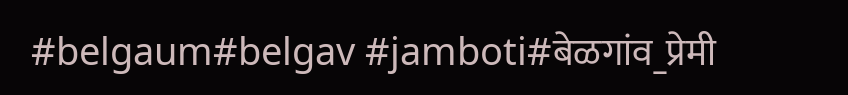#belgaum#belgav #jamboti#बेळगांव_प्रेमी